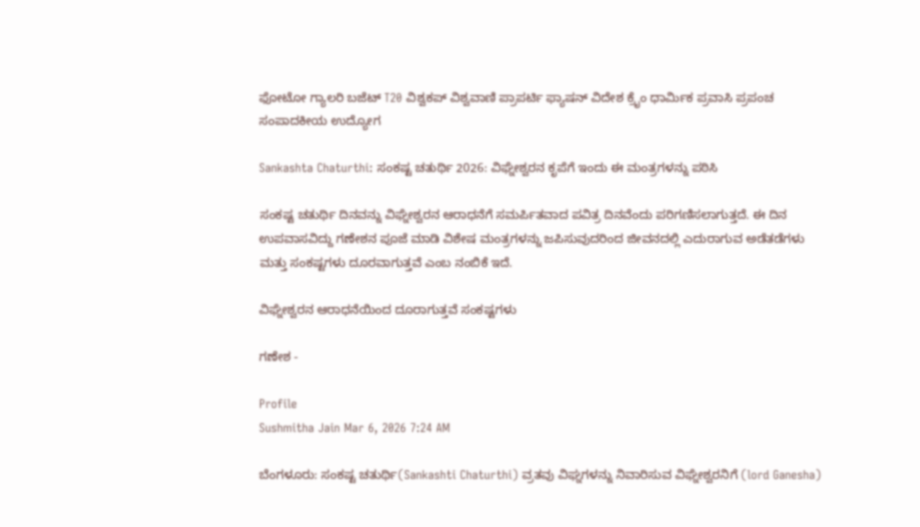ಫೋಟೋ ಗ್ಯಾಲರಿ ಬಜೆಟ್ T20 ವಿಶ್ವಕಪ್ ವಿಶ್ವವಾಣಿ ಪ್ರಾಪರ್ಟಿ ಫ್ಯಾಷನ್ ವಿದೇಶ ಕ್ರೈಂ ಧಾರ್ಮಿಕ ಪ್ರವಾಸಿ ಪ್ರಪಂಚ ಸಂಪಾದಕೀಯ ಉದ್ಯೋಗ

Sankashta Chaturthi: ಸಂಕಷ್ಟ ಚತುರ್ಥಿ 2026: ವಿಘ್ನೇಶ್ವರನ ಕೃಪೆಗೆ ಇಂದು ಈ ಮಂತ್ರಗಳನ್ನು ಪಠಿಸಿ

ಸಂಕಷ್ಟ ಚತುರ್ಥಿ ದಿನವನ್ನು ವಿಘ್ನೇಶ್ವರನ ಆರಾಧನೆಗೆ ಸಮರ್ಪಿತವಾದ ಪವಿತ್ರ ದಿನವೆಂದು ಪರಿಗಣಿಸಲಾಗುತ್ತದೆ. ಈ ದಿನ ಉಪವಾಸವಿದ್ದು ಗಣೇಶನ ಪೂಜೆ ಮಾಡಿ ವಿಶೇಷ ಮಂತ್ರಗಳನ್ನು ಜಪಿಸುವುದರಿಂದ ಜೀವನದಲ್ಲಿ ಎದುರಾಗುವ ಅಡೆತಡೆಗಳು ಮತ್ತು ಸಂಕಷ್ಟಗಳು ದೂರವಾಗುತ್ತವೆ ಎಂಬ ನಂಬಿಕೆ ಇದೆ.

ವಿಘ್ನೇಶ್ವರನ ಆರಾಧನೆಯಿಂದ ದೂರಾಗುತ್ತವೆ ಸಂಕಷ್ಟಗಳು

ಗಣೇಶ -

Profile
Sushmitha Jain Mar 6, 2026 7:24 AM

ಬೆಂಗಳೂರು: ಸಂಕಷ್ಟ ಚತುರ್ಥಿ(Sankashti Chaturthi) ವ್ರತವು ವಿಘ್ನಗಳನ್ನು ನಿವಾರಿಸುವ ವಿಘ್ನೇಶ್ವರನಿಗೆ (lord Ganesha)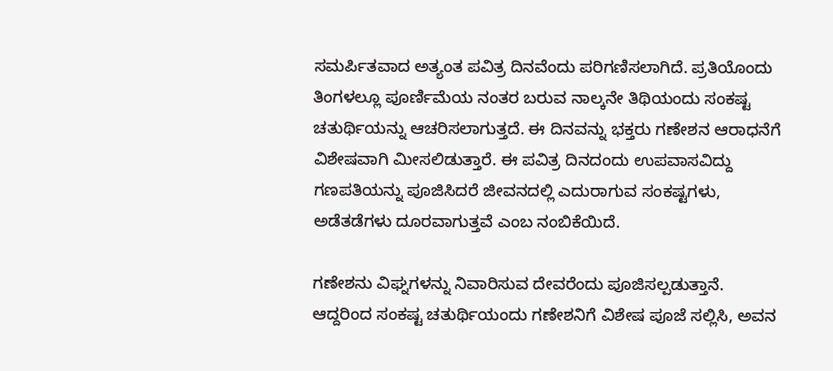ಸಮರ್ಪಿತವಾದ ಅತ್ಯಂತ ಪವಿತ್ರ ದಿನವೆಂದು ಪರಿಗಣಿಸಲಾಗಿದೆ. ಪ್ರತಿಯೊಂದು ತಿಂಗಳಲ್ಲೂ ಪೂರ್ಣಿಮೆಯ ನಂತರ ಬರುವ ನಾಲ್ಕನೇ ತಿಥಿಯಂದು ಸಂಕಷ್ಟ ಚತುರ್ಥಿಯನ್ನು ಆಚರಿಸಲಾಗುತ್ತದೆ. ಈ ದಿನವನ್ನು ಭಕ್ತರು ಗಣೇಶನ ಆರಾಧನೆಗೆ ವಿಶೇಷವಾಗಿ ಮೀಸಲಿಡುತ್ತಾರೆ. ಈ ಪವಿತ್ರ ದಿನದಂದು ಉಪವಾಸವಿದ್ದು ಗಣಪತಿಯನ್ನು ಪೂಜಿಸಿದರೆ ಜೀವನದಲ್ಲಿ ಎದುರಾಗುವ ಸಂಕಷ್ಟಗಳು, ಅಡೆತಡೆಗಳು ದೂರವಾಗುತ್ತವೆ ಎಂಬ ನಂಬಿಕೆಯಿದೆ.

ಗಣೇಶನು ವಿಘ್ನಗಳನ್ನು ನಿವಾರಿಸುವ ದೇವರೆಂದು ಪೂಜಿಸಲ್ಪಡುತ್ತಾನೆ. ಆದ್ದರಿಂದ ಸಂಕಷ್ಟ ಚತುರ್ಥಿಯಂದು ಗಣೇಶನಿಗೆ ವಿಶೇಷ ಪೂಜೆ ಸಲ್ಲಿಸಿ, ಅವನ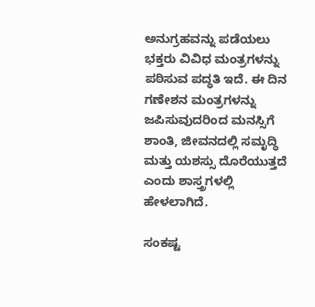ಅನುಗ್ರಹವನ್ನು ಪಡೆಯಲು ಭಕ್ತರು ವಿವಿಧ ಮಂತ್ರಗಳನ್ನು ಪಠಿಸುವ ಪದ್ಧತಿ ಇದೆ. ಈ ದಿನ ಗಣೇಶನ ಮಂತ್ರಗಳನ್ನು ಜಪಿಸುವುದರಿಂದ ಮನಸ್ಸಿಗೆ ಶಾಂತಿ, ಜೀವನದಲ್ಲಿ ಸಮೃದ್ಧಿ ಮತ್ತು ಯಶಸ್ಸು ದೊರೆಯುತ್ತದೆ ಎಂದು ಶಾಸ್ತ್ರಗಳಲ್ಲಿ ಹೇಳಲಾಗಿದೆ.

ಸಂಕಷ್ಟ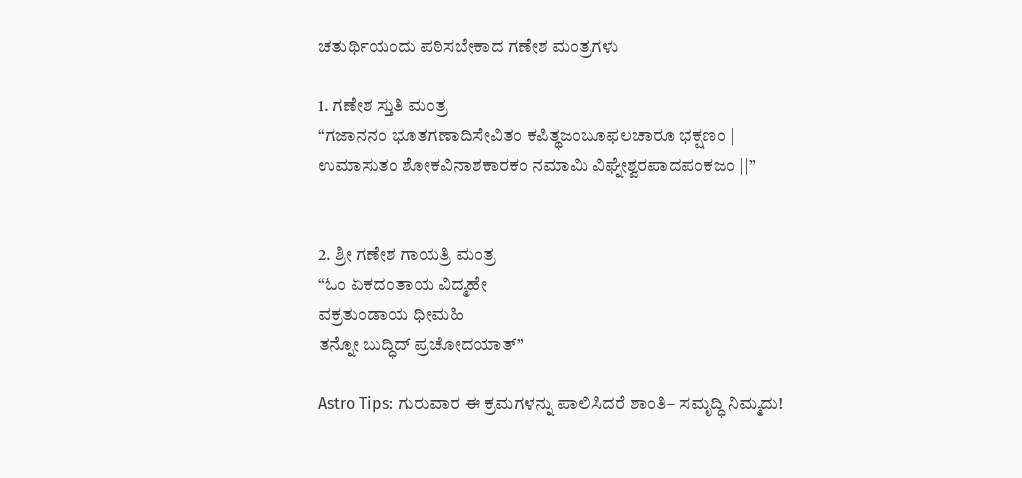ಚತುರ್ಥಿಯಂದು ಪಠಿಸಬೇಕಾದ ಗಣೇಶ ಮಂತ್ರಗಳು

1. ಗಣೇಶ ಸ್ತುತಿ ಮಂತ್ರ
“ಗಜಾನನಂ ಭೂತಗಣಾದಿಸೇವಿತಂ ಕಪಿತ್ಥಜಂಬೂಫಲಚಾರೂ ಭಕ್ಷಣಂ |
ಉಮಾಸುತಂ ಶೋಕವಿನಾಶಕಾರಕಂ ನಮಾಮಿ ವಿಘ್ನೇಶ್ವರಪಾದಪಂಕಜಂ ||”


2. ಶ್ರೀ ಗಣೇಶ ಗಾಯತ್ರಿ ಮಂತ್ರ
“ಓಂ ಏಕದಂತಾಯ ವಿದ್ಮಹೇ
ವಕ್ರತುಂಡಾಯ ಧೀಮಹಿ
ತನ್ನೋ ಬುದ್ಧಿದ್ ಪ್ರಚೋದಯಾತ್”

Astro Tips: ಗುರುವಾರ ಈ ಕ್ರಮಗಳನ್ನು ಪಾಲಿಸಿದರೆ ಶಾಂತಿ– ಸಮೃದ್ಧಿ ನಿಮ್ಮದು!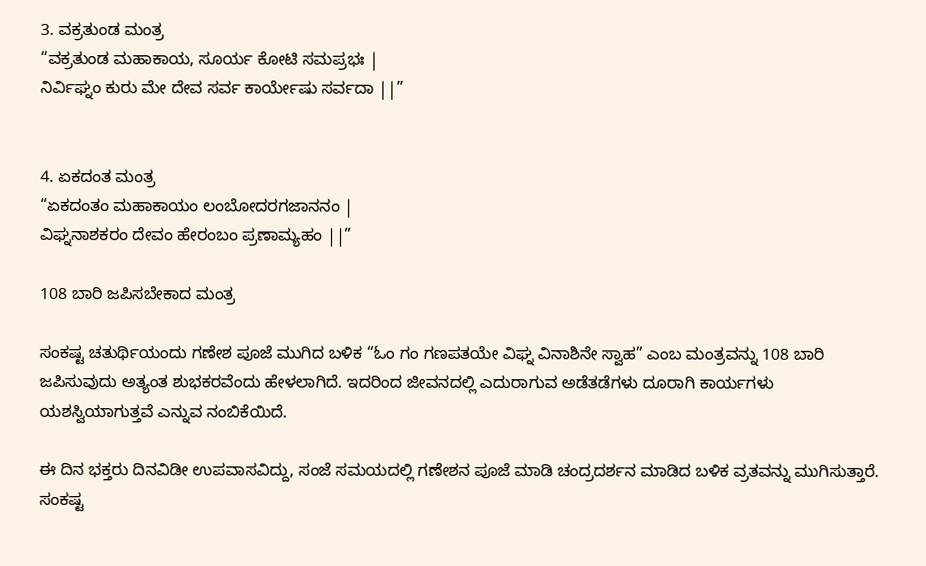3. ವಕ್ರತುಂಡ ಮಂತ್ರ
“ವಕ್ರತುಂಡ ಮಹಾಕಾಯ, ಸೂರ್ಯ ಕೋಟಿ ಸಮಪ್ರಭಃ |
ನಿರ್ವಿಘ್ನಂ ಕುರು ಮೇ ದೇವ ಸರ್ವ ಕಾರ್ಯೇಷು ಸರ್ವದಾ ||”


4. ಏಕದಂತ ಮಂತ್ರ
“ಏಕದಂತಂ ಮಹಾಕಾಯಂ ಲಂಬೋದರಗಜಾನನಂ |
ವಿಘ್ನನಾಶಕರಂ ದೇವಂ ಹೇರಂಬಂ ಪ್ರಣಾಮ್ಯಹಂ ||”

108 ಬಾರಿ ಜಪಿಸಬೇಕಾದ ಮಂತ್ರ

ಸಂಕಷ್ಟ ಚತುರ್ಥಿಯಂದು ಗಣೇಶ ಪೂಜೆ ಮುಗಿದ ಬಳಿಕ “ಓಂ ಗಂ ಗಣಪತಯೇ ವಿಘ್ನ ವಿನಾಶಿನೇ ಸ್ವಾಹ” ಎಂಬ ಮಂತ್ರವನ್ನು 108 ಬಾರಿ ಜಪಿಸುವುದು ಅತ್ಯಂತ ಶುಭಕರವೆಂದು ಹೇಳಲಾಗಿದೆ. ಇದರಿಂದ ಜೀವನದಲ್ಲಿ ಎದುರಾಗುವ ಅಡೆತಡೆಗಳು ದೂರಾಗಿ ಕಾರ್ಯಗಳು ಯಶಸ್ವಿಯಾಗುತ್ತವೆ ಎನ್ನುವ ನಂಬಿಕೆಯಿದೆ.

ಈ ದಿನ ಭಕ್ತರು ದಿನವಿಡೀ ಉಪವಾಸವಿದ್ದು, ಸಂಜೆ ಸಮಯದಲ್ಲಿ ಗಣೇಶನ ಪೂಜೆ ಮಾಡಿ ಚಂದ್ರದರ್ಶನ ಮಾಡಿದ ಬಳಿಕ ವ್ರತವನ್ನು ಮುಗಿಸುತ್ತಾರೆ. ಸಂಕಷ್ಟ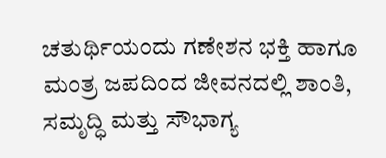ಚತುರ್ಥಿಯಂದು ಗಣೇಶನ ಭಕ್ತಿ ಹಾಗೂ ಮಂತ್ರ ಜಪದಿಂದ ಜೀವನದಲ್ಲಿ ಶಾಂತಿ, ಸಮೃದ್ಧಿ ಮತ್ತು ಸೌಭಾಗ್ಯ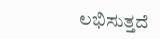ಲಭಿಸುತ್ತದೆ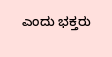ಎಂದು ಭಕ್ತರು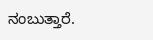ನಂಬುತ್ತಾರೆ.